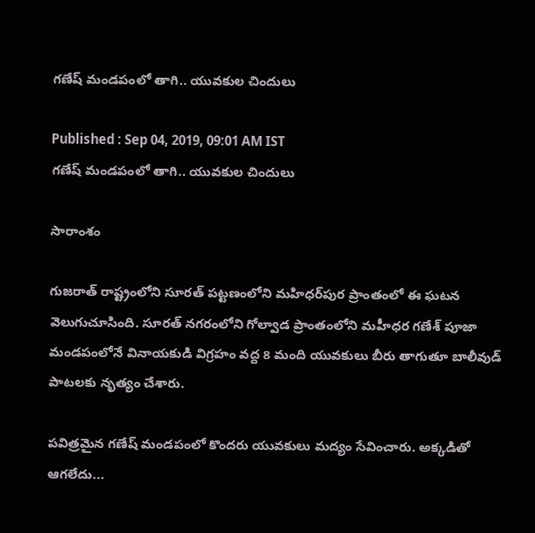గణేష్ మండపంలో తాగి.. యువకుల చిందులు

Published : Sep 04, 2019, 09:01 AM IST
గణేష్ మండపంలో తాగి.. యువకుల చిందులు

సారాంశం

గుజరాత్ రాష్ట్రంలోని సూరత్ పట్టణంలోని మహిధర్‌పుర ప్రాంతంలో ఈ ఘటన వెలుగుచూసింది. సూరత్ నగరంలోని గోల్వాడ ప్రాంతంలోని మహీధర గణేశ్ పూజా మండపంలోనే వినాయకుడి విగ్రహం వద్ద 8 మంది యువకులు బీరు తాగుతూ బాలీవుడ్ పాటలకు నృత్యం చేశారు.

పవిత్రమైన గణేష్ మండపంలో కొందరు యువకులు మద్యం సేవించారు. అక్కడితో ఆగలేదు...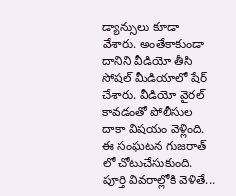డ్యాన్సులు కూడా వేశారు. అంతేకాకుండా దానిని వీడియో తీసి సోషల్ మీడియాలో షేర్ చేశారు. వీడియో వైరల్ కావడంతో పోలీసుల దాకా విషయం వెళ్లింది. ఈ సంఘటన గుజరాత్ లో చోటుచేసుకుంది. పూర్తి వివరాల్లోకి వెళితే...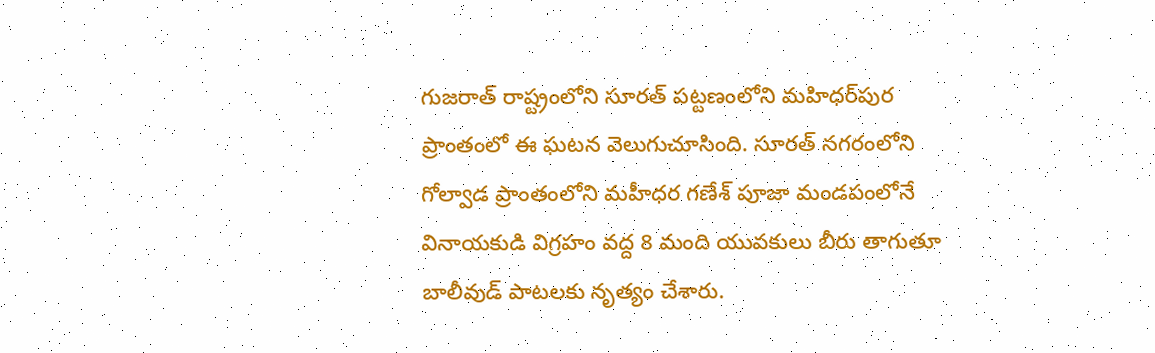గుజరాత్ రాష్ట్రంలోని సూరత్ పట్టణంలోని మహిధర్‌పుర ప్రాంతంలో ఈ ఘటన వెలుగుచూసింది. సూరత్ నగరంలోని గోల్వాడ ప్రాంతంలోని మహీధర గణేశ్ పూజా మండపంలోనే వినాయకుడి విగ్రహం వద్ద 8 మంది యువకులు బీరు తాగుతూ బాలీవుడ్ పాటలకు నృత్యం చేశారు.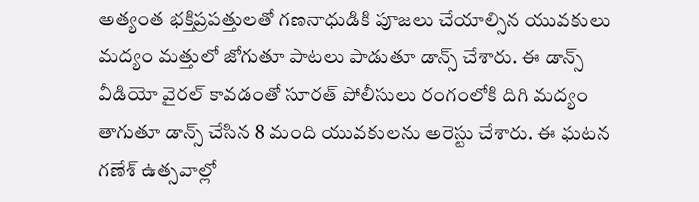అత్యంత భక్తిప్రపత్తులతో గణనాధుడికి పూజలు చేయాల్సిన యువకులు మద్యం మత్తులో జోగుతూ పాటలు పాడుతూ డాన్స్ చేశారు. ఈ డాన్స్ వీడియో వైరల్ కావడంతో సూరత్ పోలీసులు రంగంలోకి దిగి మద్యం తాగుతూ డాన్స్ చేసిన 8 మంది యువకులను అరెస్టు చేశారు. ఈ ఘటన గణేశ్ ఉత్సవాల్లో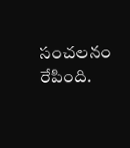సంచలనం రేపింది.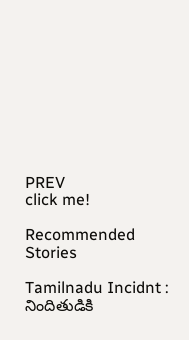PREV
click me!

Recommended Stories

Tamilnadu Incidnt : నిందితుడికి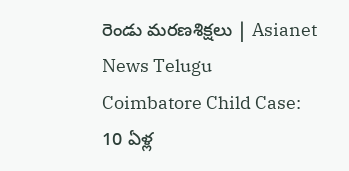రెండు మరణశిక్షలు | Asianet News Telugu
Coimbatore Child Case: 10 ఏళ్ల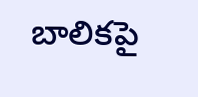బాలికపై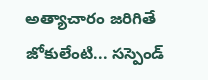అత్యాచారం జరిగితే జోకులేంటి... సస్పెండ్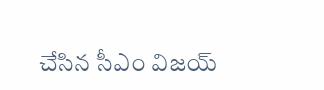చేసిన సీఎం విజయ్